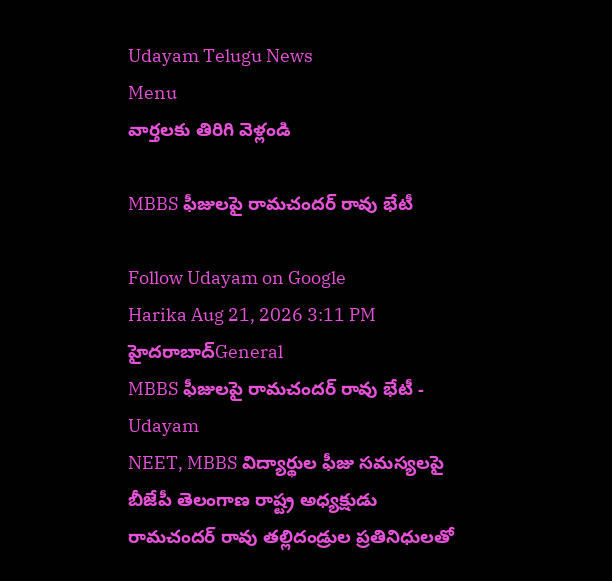Udayam Telugu News
Menu
వార్తలకు తిరిగి వెళ్లండి

MBBS ఫీజులపై రామచందర్ రావు భేటీ

Follow Udayam on Google
Harika Aug 21, 2026 3:11 PM హైదరాబాద్General
MBBS ఫీజులపై రామచందర్ రావు భేటీ - Udayam
NEET, MBBS విద్యార్థుల ఫీజు సమస్యలపై బీజేపీ తెలంగాణ రాష్ట్ర అధ్యక్షుడు రామచందర్ రావు తల్లిదండ్రుల ప్రతినిధులతో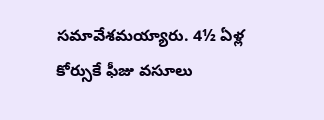సమావేశమయ్యారు. 4½ ఏళ్ల కోర్సుకే ఫీజు వసూలు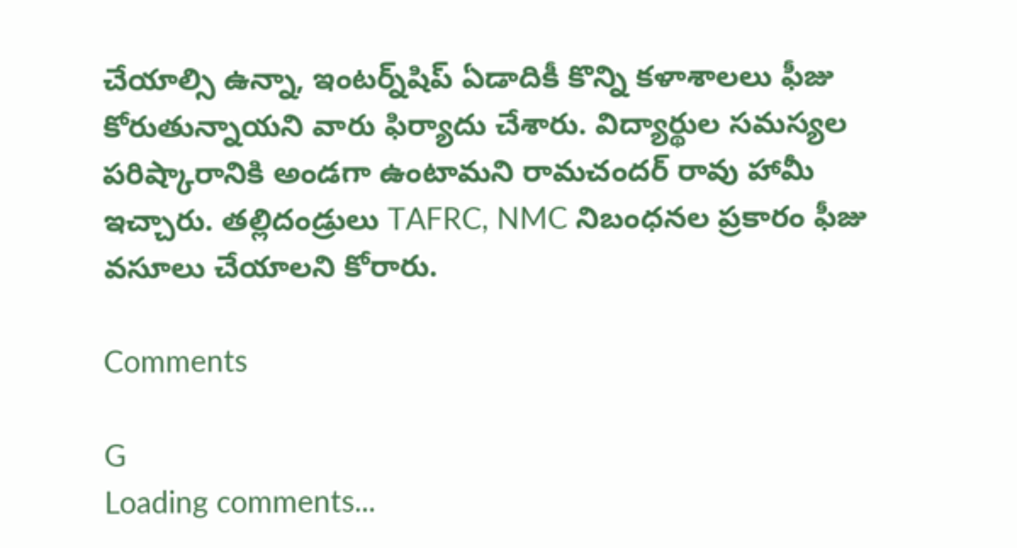చేయాల్సి ఉన్నా, ఇంటర్న్‌షిప్‌ ఏడాదికీ కొన్ని కళాశాలలు ఫీజు కోరుతున్నాయని వారు ఫిర్యాదు చేశారు. విద్యార్థుల సమస్యల పరిష్కారానికి అండగా ఉంటామని రామచందర్ రావు హామీ ఇచ్చారు. తల్లిదండ్రులు TAFRC, NMC నిబంధనల ప్రకారం ఫీజు వసూలు చేయాలని కోరారు.

Comments

G
Loading comments...